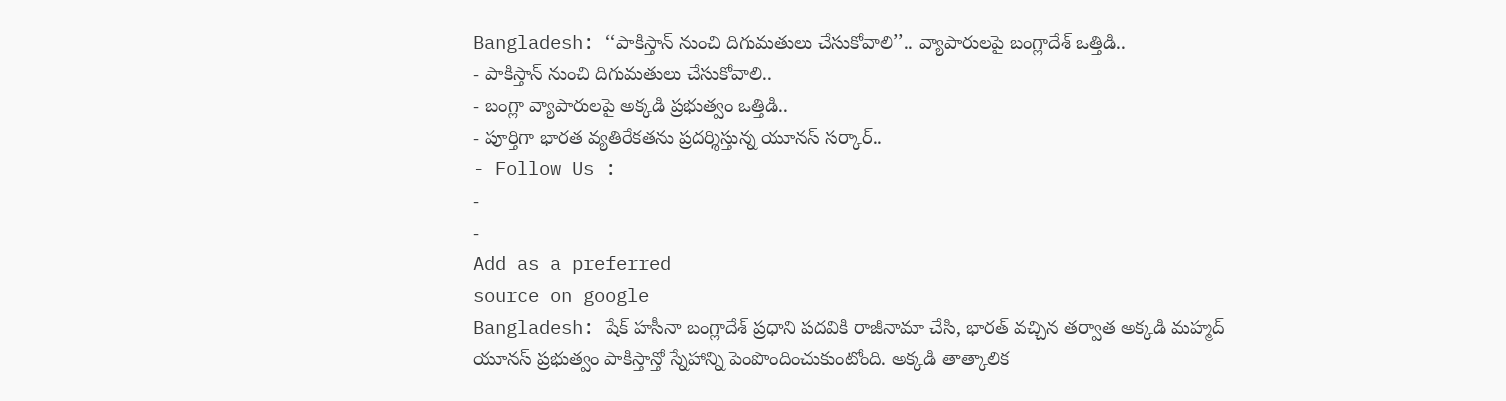Bangladesh: ‘‘పాకిస్తాన్ నుంచి దిగుమతులు చేసుకోవాలి’’.. వ్యాపారులపై బంగ్లాదేశ్ ఒత్తిడి..
- పాకిస్తాన్ నుంచి దిగుమతులు చేసుకోవాలి..
- బంగ్లా వ్యాపారులపై అక్కడి ప్రభుత్వం ఒత్తిడి..
- పూర్తిగా భారత వ్యతిరేకతను ప్రదర్శిస్తున్న యూనస్ సర్కార్..
- Follow Us :
-
-
Add as a preferred
source on google
Bangladesh: షేక్ హసీనా బంగ్లాదేశ్ ప్రధాని పదవికి రాజీనామా చేసి, భారత్ వచ్చిన తర్వాత అక్కడి మహ్మద్ యూనస్ ప్రభుత్వం పాకిస్తాన్తో స్నేహాన్ని పెంపొందించుకుంటోంది. అక్కడి తాత్కాలిక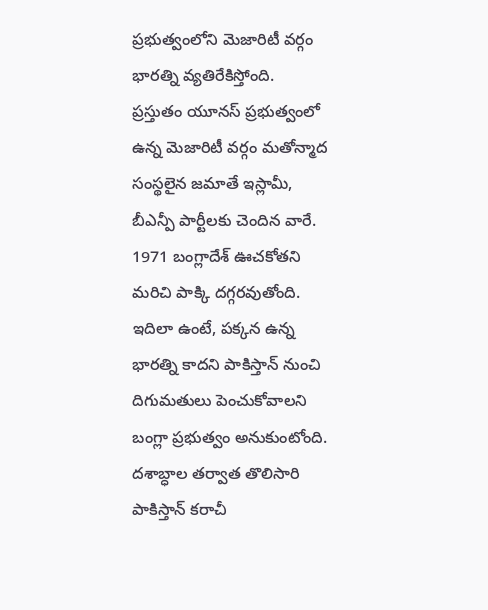ప్రభుత్వంలోని మెజారిటీ వర్గం భారత్ని వ్యతిరేకిస్తోంది. ప్రస్తుతం యూనస్ ప్రభుత్వంలో ఉన్న మెజారిటీ వర్గం మతోన్మాద సంస్థలైన జమాతే ఇస్లామీ, బీఎన్పీ పార్టీలకు చెందిన వారే. 1971 బంగ్లాదేశ్ ఊచకోతని మరిచి పాక్కి దగ్గరవుతోంది.
ఇదిలా ఉంటే, పక్కన ఉన్న భారత్ని కాదని పాకిస్తాన్ నుంచి దిగుమతులు పెంచుకోవాలని బంగ్లా ప్రభుత్వం అనుకుంటోంది. దశాబ్ధాల తర్వాత తొలిసారి పాకిస్తాన్ కరాచీ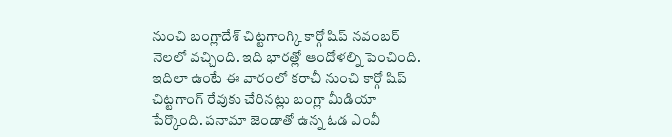నుంచి బంగ్లాదేశ్ చిట్టగాంగ్కి కార్గో షిప్ నవంబర్ నెలలో వచ్చింది. ఇది భారత్లో ఆందోళల్ని పెంచింది. ఇదిలా ఉంటే ఈ వారంలో కరాచీ నుంచి కార్గో షిప్ చిట్టగాంగ్ రేవుకు చేరినట్లు బంగ్లా మీడియా పేర్కొంది. పనామా జెండాతో ఉన్న ఓడ ఎంవీ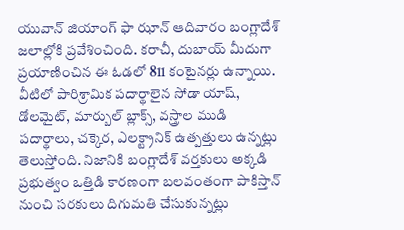యువాన్ జియాంగ్ ఫా ఝాన్ ఆదివారం బంగ్లాదేశ్ జలాల్లోకి ప్రవేశించింది. కరాచీ, దుబాయ్ మీదుగా ప్రయాణించిన ఈ ఓడలో 811 కంటైనర్లు ఉన్నాయి. వీటిలో పారిశ్రామిక పదార్థాలైన సోడా యాష్, డోలమైట్, మార్బుల్ బ్లాక్స్, వస్త్రాల ముడి పదార్థాలు, చక్కెర, ఎలక్ట్రానిక్ ఉత్పత్తులు ఉన్నట్లు తెలుస్తోంది. నిజానికి బంగ్లాదేశ్ వర్తకులు అక్కడి ప్రభుత్వం ఒత్తిడి కారణంగా బలవంతంగా పాకిస్తాన్ నుంచి సరకులు దిగుమతి చేసుకున్నట్లు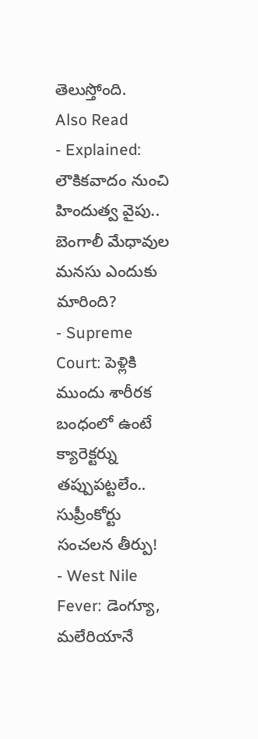తెలుస్తోంది.
Also Read
- Explained: లౌకికవాదం నుంచి హిందుత్వ వైపు.. బెంగాలీ మేధావుల మనసు ఎందుకు మారింది?
- Supreme Court: పెళ్లికి ముందు శారీరక బంధంలో ఉంటే క్యారెక్టర్ను తప్పుపట్టలేం.. సుప్రీంకోర్టు సంచలన తీర్పు!
- West Nile Fever: డెంగ్యూ, మలేరియానే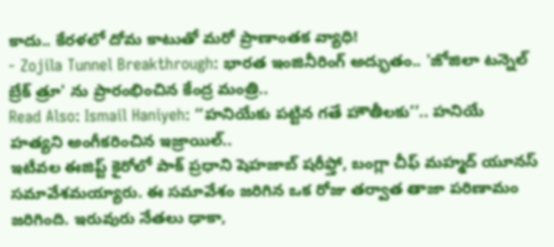కాదు.. కేరళలో దోమ కాటుతో మరో ప్రాణాంతక వ్యాధి!
- Zojila Tunnel Breakthrough: భారత ఇంజినీరింగ్ అద్భుతం.. 'జోజిలా టన్నెల్ బ్రేక్ త్రూ' ను ప్రారంభించిన కేంద్ర మంత్రి..
Read Also: Ismail Haniyeh: ‘‘హనియేకు పట్టిన గతే హౌతీలకు’’.. హనియే హత్యని అంగీకరించిన ఇజ్రాయిల్..
ఇటీవల ఈజిప్ట్ కైరోలో పాక్ ప్రధాని షెహజాబ్ షరీఫ్తో, బంగ్లా చీఫ్ మహ్మద్ యూనస్ సమావేశమయ్యారు. ఈ సమావేశం జరిగిన ఒక రోజు తర్వాత తాజా పరిణామం జరిగింది. ఇరువురు నేతలు ఢాకా,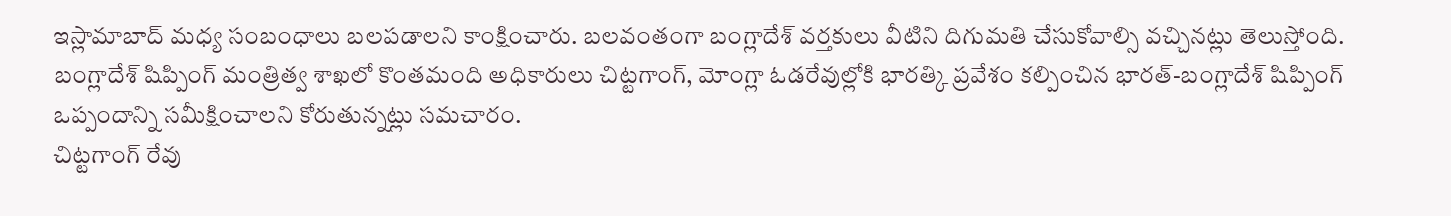ఇస్లామాబాద్ మధ్య సంబంధాలు బలపడాలని కాంక్షించారు. బలవంతంగా బంగ్లాదేశ్ వర్తకులు వీటిని దిగుమతి చేసుకోవాల్సి వచ్చినట్లు తెలుస్తోంది. బంగ్లాదేశ్ షిప్పింగ్ మంత్రిత్వ శాఖలో కొంతమంది అధికారులు చిట్టగాంగ్, మోంగ్లా ఓడరేవుల్లోకి భారత్కి ప్రవేశం కల్పించిన భారత్-బంగ్లాదేశ్ షిప్పింగ్ ఒప్పందాన్ని సమీక్షించాలని కోరుతున్నట్లు సమచారం.
చిట్టగాంగ్ రేవు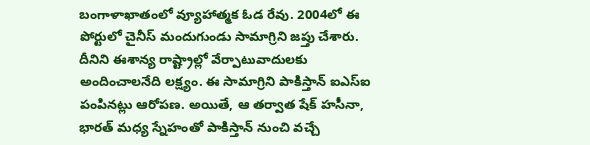బంగాళాఖాతంలో వ్యూహాత్మక ఓడ రేవు. 2004లో ఈ పోర్టులో చైనీస్ మందుగుండు సామాగ్రిని జప్తు చేశారు. దీనిని ఈశాన్య రాష్ట్రాల్లో వేర్పాటువాదులకు అందించాలనేది లక్ష్యం. ఈ సామాగ్రిని పాకిస్తాన్ ఐఎస్ఐ పంపినట్లు ఆరోపణ. అయితే, ఆ తర్వాత షేక్ హసీనా, భారత్ మధ్య స్నేహంతో పాకిస్తాన్ నుంచి వచ్చే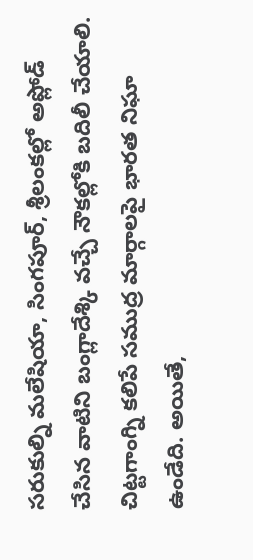సరుకుల్ని మలేషియా, సింగపూర్, శ్రీలంకల్లో అప్లోడ్ చేసిన వాటిని బంగ్లాదేశ్కి వచ్చే నౌకల్లోకి బదిలీ చేయాలి. చిట్టగాంగ్ని కలిపే సముద్ర మార్గాలపై భారత నిఘా ఉండేది. అయితే,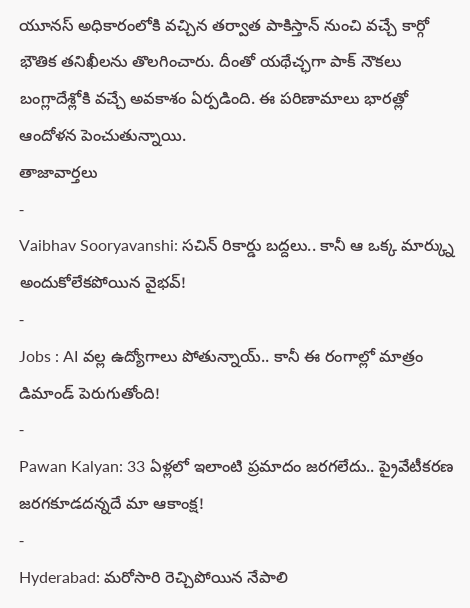యూనస్ అధికారంలోకి వచ్చిన తర్వాత పాకిస్తాన్ నుంచి వచ్చే కార్గో భౌతిక తనిఖీలను తొలగించారు. దీంతో యథేచ్ఛగా పాక్ నౌకలు బంగ్లాదేశ్లోకి వచ్చే అవకాశం ఏర్పడింది. ఈ పరిణామాలు భారత్లో ఆందోళన పెంచుతున్నాయి.
తాజావార్తలు
-
Vaibhav Sooryavanshi: సచిన్ రికార్డు బద్దలు.. కానీ ఆ ఒక్క మార్క్ను అందుకోలేకపోయిన వైభవ్!
-
Jobs : AI వల్ల ఉద్యోగాలు పోతున్నాయ్.. కానీ ఈ రంగాల్లో మాత్రం డిమాండ్ పెరుగుతోంది!
-
Pawan Kalyan: 33 ఏళ్లలో ఇలాంటి ప్రమాదం జరగలేదు.. ప్రైవేటీకరణ జరగకూడదన్నదే మా ఆకాంక్ష!
-
Hyderabad: మరోసారి రెచ్చిపోయిన నేపాలి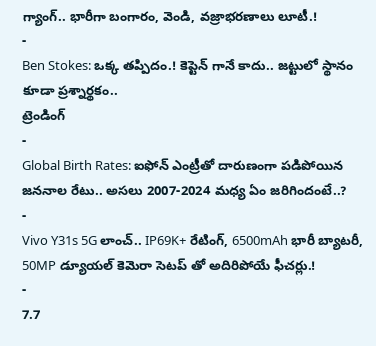గ్యాంగ్.. భారీగా బంగారం, వెండి, వజ్రాభరణాలు లూటీ.!
-
Ben Stokes: ఒక్క తప్పిదం.! కెప్టెన్ గానే కాదు.. జట్టులో స్థానం కూడా ప్రశ్నార్థకం..
ట్రెండింగ్
-
Global Birth Rates: ఐఫోన్ ఎంట్రీతో దారుణంగా పడిపోయిన జననాల రేటు.. అసలు 2007-2024 మధ్య ఏం జరిగిందంటే..?
-
Vivo Y31s 5G లాంచ్.. IP69K+ రేటింగ్, 6500mAh భారీ బ్యాటరీ, 50MP డ్యూయల్ కెమెరా సెటప్ తో అదిరిపోయే ఫీచర్లు.!
-
7.7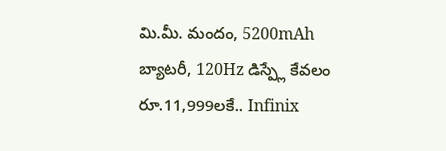మి.మీ. మందం, 5200mAh బ్యాటరీ, 120Hz డిస్ప్లే కేవలం రూ.11,999లకే.. Infinix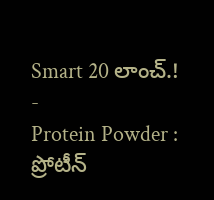Smart 20 లాంచ్.!
-
Protein Powder : ప్రోటీన్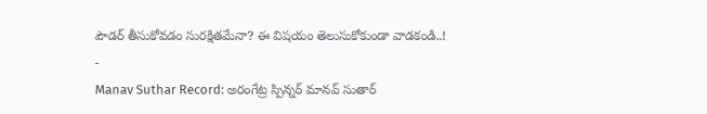పౌడర్ తీసుకోవడం సురక్షితమేనా? ఈ విషయం తెలుసుకోకుండా వాడకండి..!
-
Manav Suthar Record: అరంగేట్ర స్పిన్నర్ మానవ్ సుతార్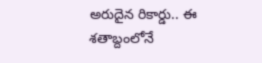అరుదైన రికార్డు.. ఈ శతాబ్దంలోనే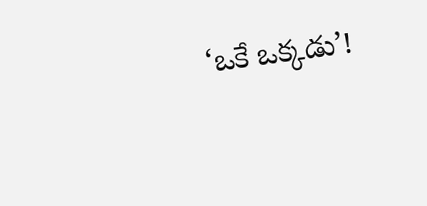‘ఒకే ఒక్కడు’!